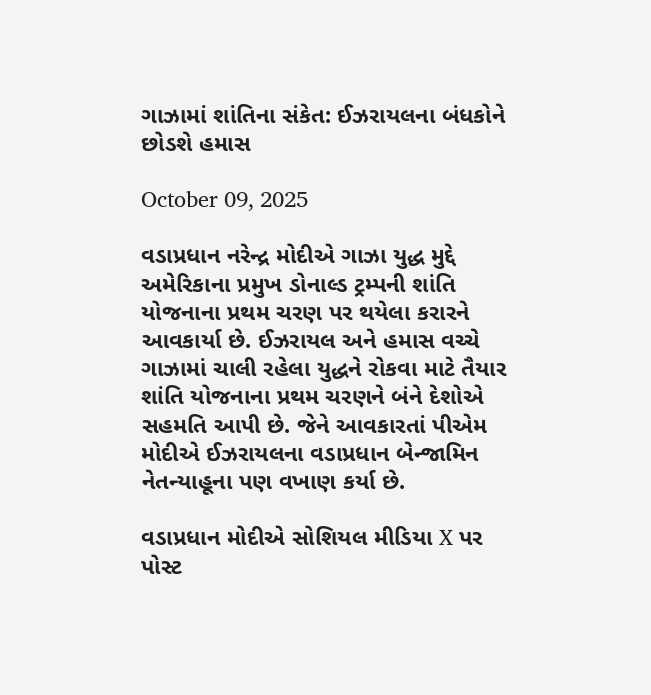ગાઝામાં શાંતિના સંકેત: ઈઝરાયલના બંધકોને છોડશે હમાસ

October 09, 2025

વડાપ્રધાન નરેન્દ્ર મોદીએ ગાઝા યુદ્ધ મુદ્દે અમેરિકાના પ્રમુખ ડોનાલ્ડ ટ્રમ્પની શાંતિ યોજનાના પ્રથમ ચરણ પર થયેલા કરારને આવકાર્યા છે. ઈઝરાયલ અને હમાસ વચ્ચે ગાઝામાં ચાલી રહેલા યુદ્ધને રોકવા માટે તૈયાર શાંતિ યોજનાના પ્રથમ ચરણને બંને દેશોએ સહમતિ આપી છે. જેને આવકારતાં પીએમ મોદીએ ઈઝરાયલના વડાપ્રધાન બેન્જામિન નેતન્યાહૂના પણ વખાણ કર્યા છે.

વડાપ્રધાન મોદીએ સોશિયલ મીડિયા X પર પોસ્ટ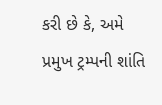કરી છે કે, અમે પ્રમુખ ટ્રમ્પની શાંતિ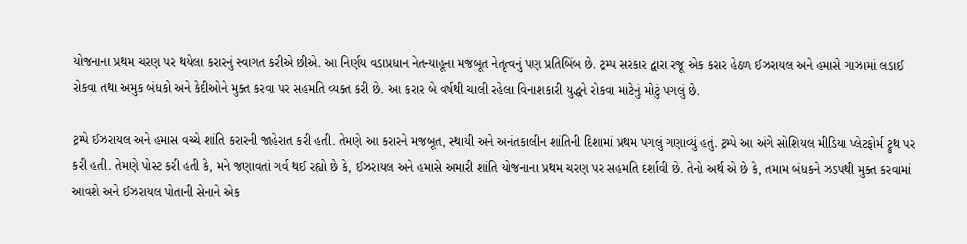યોજનાના પ્રથમ ચરણ પર થયેલા કરારનું સ્વાગત કરીએ છીએ. આ નિર્ણય વડાપ્રધાન નેતન્યાહૂના મજબૂત નેતૃત્વનું પણ પ્રતિબિંબ છે. ટ્રમ્પ સરકાર દ્વારા રજૂ એક કરાર હેઠળ ઈઝરાયલ અને હમાસે ગાઝામાં લડાઈ રોકવા તથા અમુક બંધકો અને કેદીઓને મુક્ત કરવા પર સહમતિ વ્યક્ત કરી છે. આ કરાર બે વર્ષથી ચાલી રહેલા વિનાશકારી યુદ્ધને રોકવા માટેનું મોટું પગલું છે.

ટ્રમ્પે ઈઝરાયલ અને હમાસ વચ્ચે શાંતિ કરારની જાહેરાત કરી હતી. તેમણે આ કરારને મજબૂત, સ્થાયી અને અનંતકાલીન શાંતિની દિશામાં પ્રથમ પગલું ગણાવ્યું હતું. ટ્રમ્પે આ અંગે સોશિયલ મીડિયા પ્લેટફોર્મ ટ્રુથ પર કરી હતી. તેમણે પોસ્ટ કરી હતી કે, મને જણાવતાં ગર્વ થઈ રહ્યો છે કે, ઈઝરાયલ અને હમાસે અમારી શાંતિ યોજનાના પ્રથમ ચરણ પર સહમતિ દર્શાવી છે. તેનો અર્થ એ છે કે, તમામ બંધકને ઝડપથી મુક્ત કરવામાં આવશે અને ઈઝરાયલ પોતાની સેનાને એક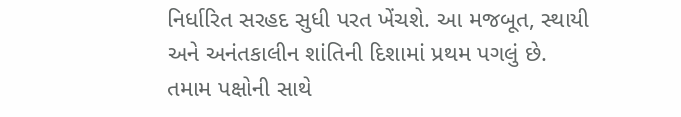નિર્ધારિત સરહદ સુધી પરત ખેંચશે. આ મજબૂત, સ્થાયી અને અનંતકાલીન શાંતિની દિશામાં પ્રથમ પગલું છે. તમામ પક્ષોની સાથે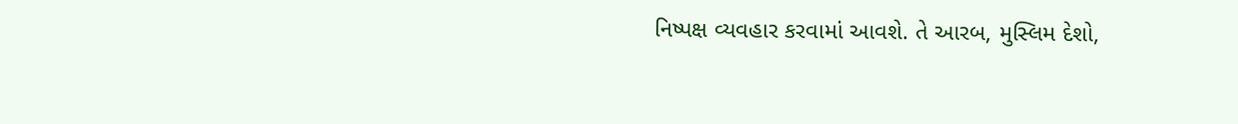નિષ્પક્ષ વ્યવહાર કરવામાં આવશે. તે આરબ, મુસ્લિમ દેશો,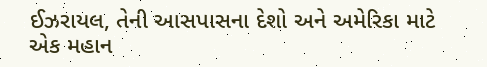ઈઝરાયલ, તેની આસપાસના દેશો અને અમેરિકા માટે એક મહાન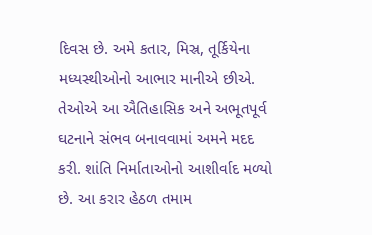દિવસ છે. અમે કતાર, મિસ્ર, તૂર્કિયેના મધ્યસ્થીઓનો આભાર માનીએ છીએ. તેઓએ આ ઐતિહાસિક અને અભૂતપૂર્વ ઘટનાને સંભવ બનાવવામાં અમને મદદ કરી. શાંતિ નિર્માતાઓનો આશીર્વાદ મળ્યો છે. આ કરાર હેઠળ તમામ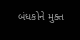બંધકોને મુક્ત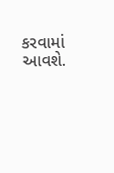કરવામાં આવશે.